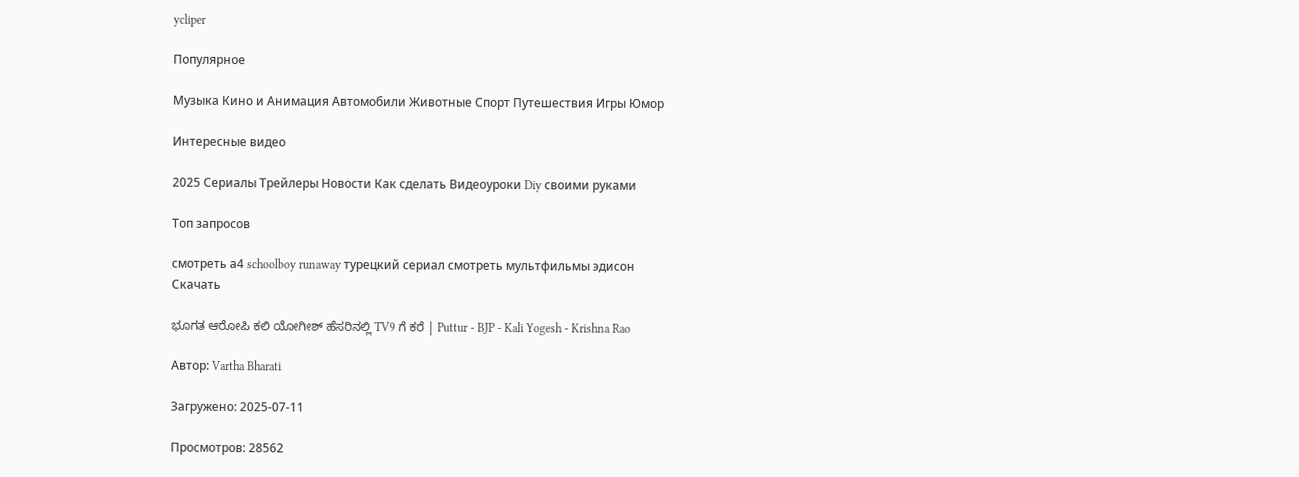ycliper

Популярное

Музыка Кино и Анимация Автомобили Животные Спорт Путешествия Игры Юмор

Интересные видео

2025 Сериалы Трейлеры Новости Как сделать Видеоуроки Diy своими руками

Топ запросов

смотреть а4 schoolboy runaway турецкий сериал смотреть мультфильмы эдисон
Скачать

ಭೂಗತ ಆರೋಪಿ ಕಲಿ ಯೋಗೀಶ್ ಹೆಸರಿನಲ್ಲಿ TV9 ಗೆ ಕರೆ | Puttur - BJP - Kali Yogesh - Krishna Rao

Автор: Vartha Bharati

Загружено: 2025-07-11

Просмотров: 28562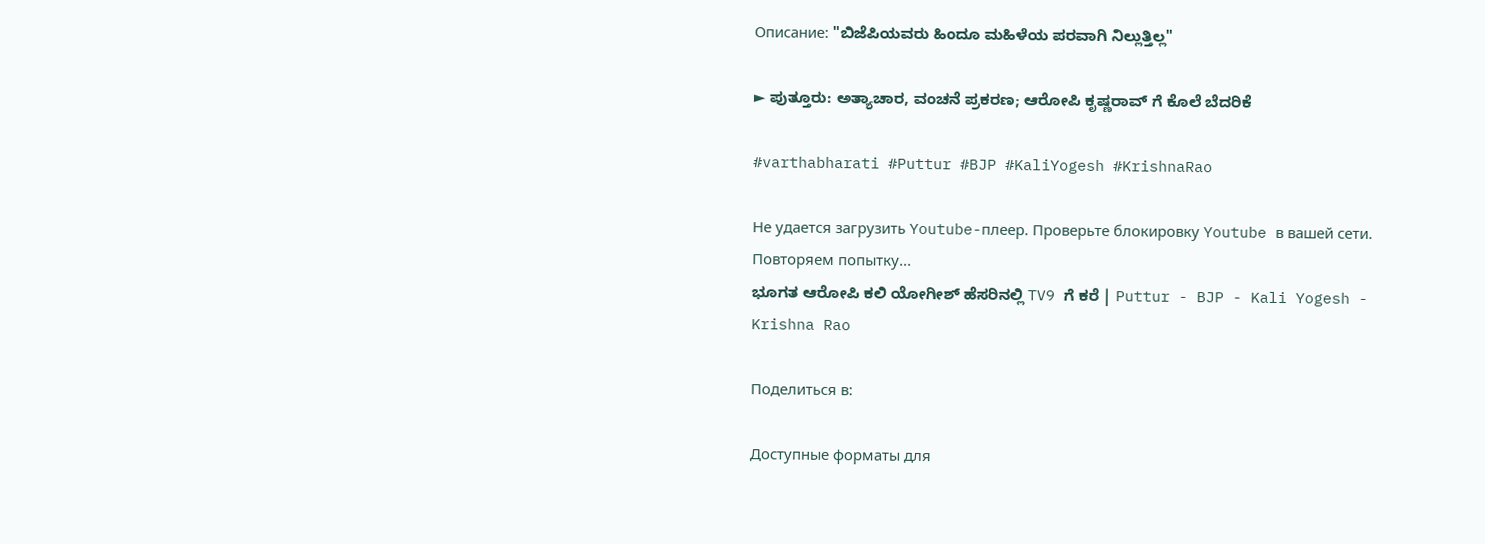Описание: "ಬಿಜೆಪಿಯವರು ಹಿಂದೂ ಮಹಿಳೆಯ ಪರವಾಗಿ ನಿಲ್ಲುತ್ತಿಲ್ಲ"

► ಪುತ್ತೂರು: ಅತ್ಯಾಚಾರ, ವಂಚನೆ ಪ್ರಕರಣ; ಆರೋಪಿ ಕೃಷ್ಣರಾವ್ ಗೆ ಕೊಲೆ ಬೆದರಿಕೆ

#varthabharati #Puttur #BJP #KaliYogesh #KrishnaRao

Не удается загрузить Youtube-плеер. Проверьте блокировку Youtube в вашей сети.
Повторяем попытку...
ಭೂಗತ ಆರೋಪಿ ಕಲಿ ಯೋಗೀಶ್ ಹೆಸರಿನಲ್ಲಿ TV9 ಗೆ ಕರೆ | Puttur - BJP - Kali Yogesh - Krishna Rao

Поделиться в:

Доступные форматы для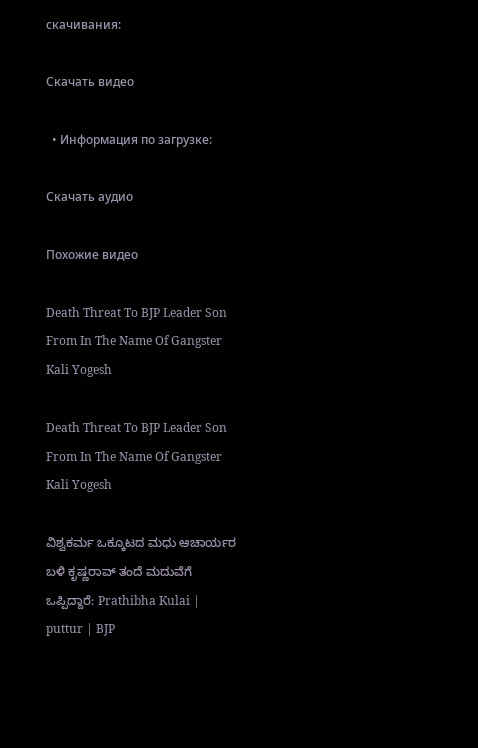скачивания:

Скачать видео

  • Информация по загрузке:

Скачать аудио

Похожие видео

Death Threat To BJP Leader Son From In The Name Of Gangster Kali Yogesh

Death Threat To BJP Leader Son From In The Name Of Gangster Kali Yogesh

ವಿಶ್ವಕರ್ಮ ಒಕ್ಕೂಟದ ಮಧು ಆಚಾರ್ಯರ ಬಳಿ ಕೃಷ್ಣರಾವ್ ತಂದೆ ಮದುವೆಗೆ ಒಪ್ಪಿದ್ದಾರೆ: Prathibha Kulai | puttur | BJP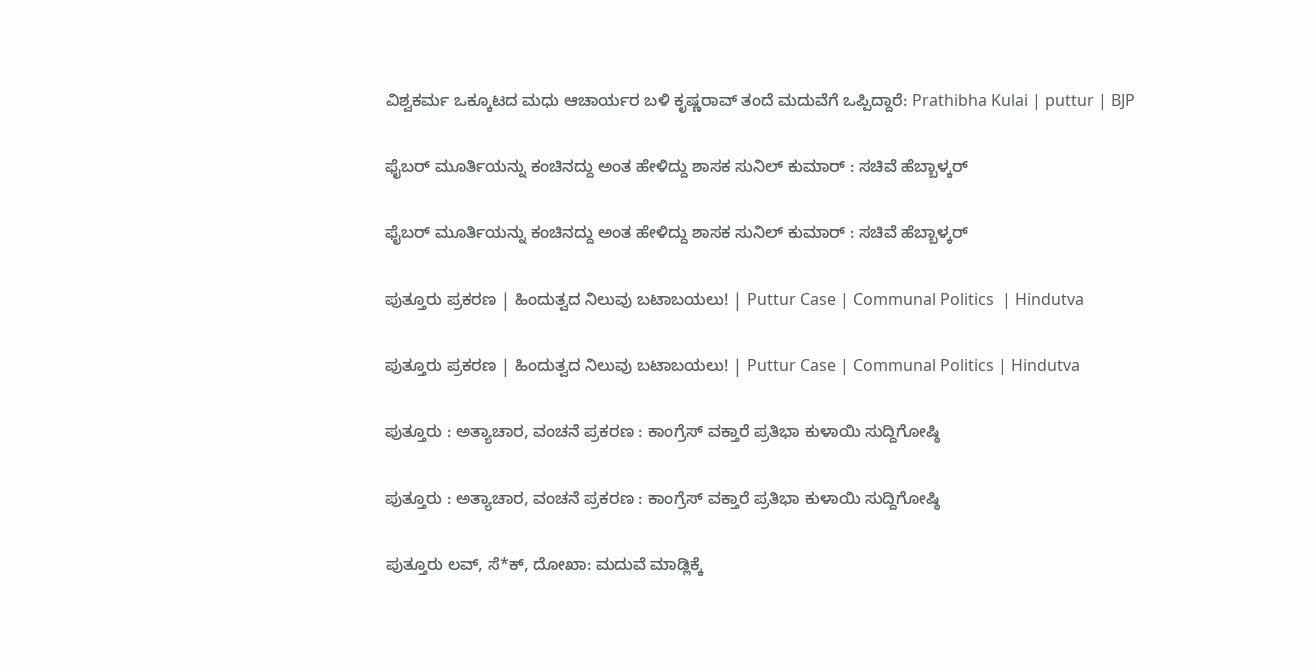ವಿಶ್ವಕರ್ಮ ಒಕ್ಕೂಟದ ಮಧು ಆಚಾರ್ಯರ ಬಳಿ ಕೃಷ್ಣರಾವ್ ತಂದೆ ಮದುವೆಗೆ ಒಪ್ಪಿದ್ದಾರೆ: Prathibha Kulai | puttur | BJP

ಫೈಬರ್ ಮೂರ್ತಿಯನ್ನು ಕಂಚಿನದ್ದು ಅಂತ ಹೇಳಿದ್ದು ಶಾಸಕ ಸುನಿಲ್ ಕುಮಾರ್ : ಸಚಿವೆ ಹೆಬ್ಬಾಳ್ಕರ್

ಫೈಬರ್ ಮೂರ್ತಿಯನ್ನು ಕಂಚಿನದ್ದು ಅಂತ ಹೇಳಿದ್ದು ಶಾಸಕ ಸುನಿಲ್ ಕುಮಾರ್ : ಸಚಿವೆ ಹೆಬ್ಬಾಳ್ಕರ್

ಪುತ್ತೂರು ಪ್ರಕರಣ | ಹಿಂದುತ್ವದ ನಿಲುವು ಬಟಾಬಯಲು! | Puttur Case | Communal Politics  | Hindutva

ಪುತ್ತೂರು ಪ್ರಕರಣ | ಹಿಂದುತ್ವದ ನಿಲುವು ಬಟಾಬಯಲು! | Puttur Case | Communal Politics | Hindutva

ಪುತ್ತೂರು : ಅತ್ಯಾಚಾರ, ವಂಚನೆ ಪ್ರಕರಣ : ಕಾಂಗ್ರೆಸ್ ವಕ್ತಾರೆ ಪ್ರತಿಭಾ ಕುಳಾಯಿ ಸುದ್ದಿಗೋಷ್ಠಿ

ಪುತ್ತೂರು : ಅತ್ಯಾಚಾರ, ವಂಚನೆ ಪ್ರಕರಣ : ಕಾಂಗ್ರೆಸ್ ವಕ್ತಾರೆ ಪ್ರತಿಭಾ ಕುಳಾಯಿ ಸುದ್ದಿಗೋಷ್ಠಿ

ಪುತ್ತೂರು ಲವ್, ಸೆ*ಕ್, ದೋಖಾ: ಮದುವೆ ಮಾಡ್ಲಿಕ್ಕೆ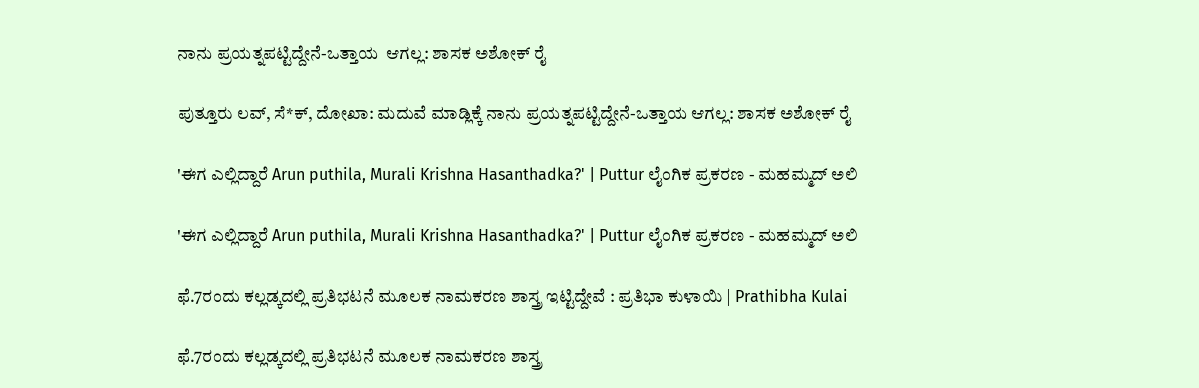ನಾನು ಪ್ರಯತ್ನಪಟ್ಟಿದ್ದೇನೆ-ಒತ್ತಾಯ  ಆಗಲ್ಲ: ಶಾಸಕ ಅಶೋಕ್ ರೈ

ಪುತ್ತೂರು ಲವ್, ಸೆ*ಕ್, ದೋಖಾ: ಮದುವೆ ಮಾಡ್ಲಿಕ್ಕೆ ನಾನು ಪ್ರಯತ್ನಪಟ್ಟಿದ್ದೇನೆ-ಒತ್ತಾಯ ಆಗಲ್ಲ: ಶಾಸಕ ಅಶೋಕ್ ರೈ

'ಈಗ ಎಲ್ಲಿದ್ದಾರೆ Arun puthila, Murali Krishna Hasanthadka?' | Puttur ಲೈಂಗಿಕ ಪ್ರಕರಣ - ಮಹಮ್ಮದ್ ಅಲಿ

'ಈಗ ಎಲ್ಲಿದ್ದಾರೆ Arun puthila, Murali Krishna Hasanthadka?' | Puttur ಲೈಂಗಿಕ ಪ್ರಕರಣ - ಮಹಮ್ಮದ್ ಅಲಿ

ಫೆ.7ರಂದು ಕಲ್ಲಡ್ಕದಲ್ಲಿ ಪ್ರತಿಭಟನೆ ಮೂಲಕ ನಾಮಕರಣ ಶಾಸ್ತ್ರ ಇಟ್ಟಿದ್ದೇವೆ : ಪ್ರತಿಭಾ ಕುಳಾಯಿ | Prathibha Kulai

ಫೆ.7ರಂದು ಕಲ್ಲಡ್ಕದಲ್ಲಿ ಪ್ರತಿಭಟನೆ ಮೂಲಕ ನಾಮಕರಣ ಶಾಸ್ತ್ರ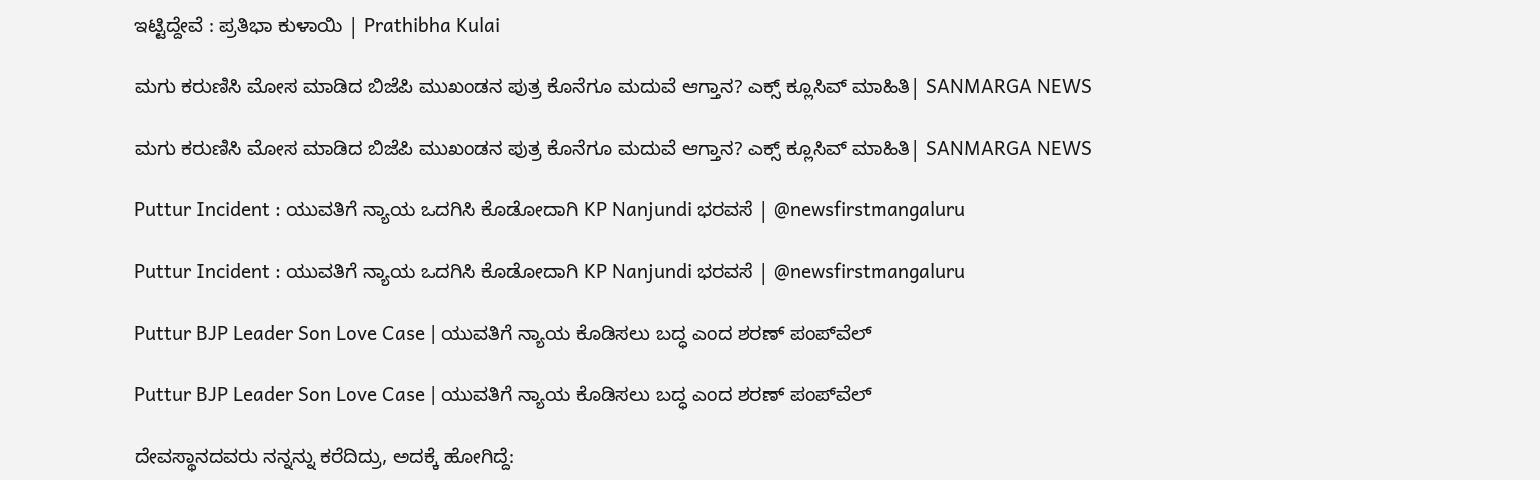ಇಟ್ಟಿದ್ದೇವೆ : ಪ್ರತಿಭಾ ಕುಳಾಯಿ | Prathibha Kulai

ಮಗು ಕರುಣಿಸಿ ಮೋಸ ಮಾಡಿದ ಬಿಜೆಪಿ ಮುಖಂಡನ ಪುತ್ರ ಕೊನೆಗೂ ಮದುವೆ ಆಗ್ತಾನ? ಎಕ್ಸ್ ಕ್ಲೂಸಿವ್ ಮಾಹಿತಿ| SANMARGA NEWS

ಮಗು ಕರುಣಿಸಿ ಮೋಸ ಮಾಡಿದ ಬಿಜೆಪಿ ಮುಖಂಡನ ಪುತ್ರ ಕೊನೆಗೂ ಮದುವೆ ಆಗ್ತಾನ? ಎಕ್ಸ್ ಕ್ಲೂಸಿವ್ ಮಾಹಿತಿ| SANMARGA NEWS

Puttur Incident : ಯುವತಿಗೆ ನ್ಯಾಯ ಒದಗಿಸಿ ಕೊಡೋದಾಗಿ KP Nanjundi ಭರವಸೆ | @newsfirstmangaluru

Puttur Incident : ಯುವತಿಗೆ ನ್ಯಾಯ ಒದಗಿಸಿ ಕೊಡೋದಾಗಿ KP Nanjundi ಭರವಸೆ | @newsfirstmangaluru

Puttur BJP Leader Son Love Case | ಯುವತಿಗೆ ನ್ಯಾಯ ಕೊಡಿಸಲು ಬದ್ಧ ಎಂದ ಶರಣ್ ಪಂಪ್‌ವೆಲ್‌

Puttur BJP Leader Son Love Case | ಯುವತಿಗೆ ನ್ಯಾಯ ಕೊಡಿಸಲು ಬದ್ಧ ಎಂದ ಶರಣ್ ಪಂಪ್‌ವೆಲ್‌

ದೇವಸ್ಥಾನದವರು ನನ್ನನ್ನು ಕರೆದಿದ್ರು, ಅದಕ್ಕೆ ಹೋಗಿದ್ದೆ: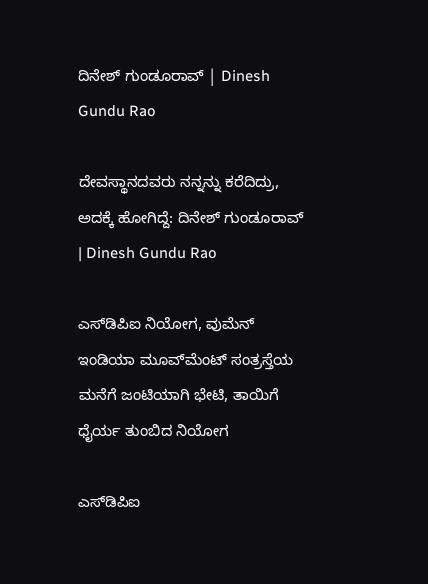ದಿನೇಶ್ ಗುಂಡೂರಾವ್ | Dinesh Gundu Rao

ದೇವಸ್ಥಾನದವರು ನನ್ನನ್ನು ಕರೆದಿದ್ರು, ಅದಕ್ಕೆ ಹೋಗಿದ್ದೆ: ದಿನೇಶ್ ಗುಂಡೂರಾವ್ | Dinesh Gundu Rao

ಎಸ್‍ಡಿಪಿಐ ನಿಯೋಗ, ವುಮೆನ್ ಇಂಡಿಯಾ ಮೂವ್‍ಮೆಂಟ್ ಸಂತ್ರಸ್ತೆಯ ಮನೆಗೆ ಜಂಟಿಯಾಗಿ ಭೇಟಿ, ತಾಯಿಗೆ ಧೈರ್ಯ ತುಂಬಿದ ನಿಯೋಗ

ಎಸ್‍ಡಿಪಿಐ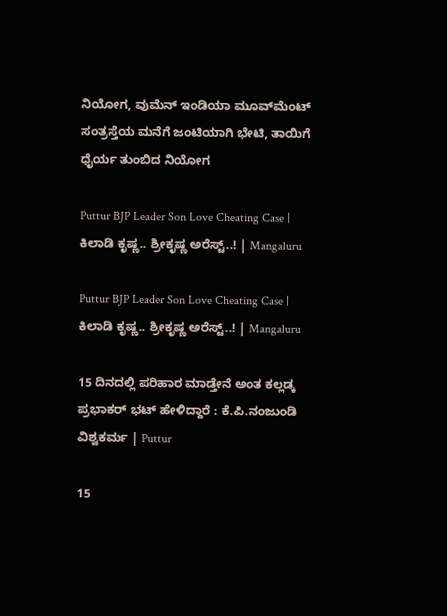ನಿಯೋಗ, ವುಮೆನ್ ಇಂಡಿಯಾ ಮೂವ್‍ಮೆಂಟ್ ಸಂತ್ರಸ್ತೆಯ ಮನೆಗೆ ಜಂಟಿಯಾಗಿ ಭೇಟಿ, ತಾಯಿಗೆ ಧೈರ್ಯ ತುಂಬಿದ ನಿಯೋಗ

Puttur BJP Leader Son Love Cheating Case | ಕಿಲಾಡಿ ಕೃಷ್ಣ.. ಶ್ರೀಕೃಷ್ಣ ಅರೆಸ್ಟ್..! | Mangaluru

Puttur BJP Leader Son Love Cheating Case | ಕಿಲಾಡಿ ಕೃಷ್ಣ.. ಶ್ರೀಕೃಷ್ಣ ಅರೆಸ್ಟ್..! | Mangaluru

15 ದಿನದಲ್ಲಿ ಪರಿಹಾರ ಮಾಡ್ತೇನೆ ಅಂತ ಕಲ್ಲಡ್ಕ ಪ್ರಭಾಕರ್ ಭಟ್ ಹೇಳಿದ್ದಾರೆ : ಕೆ.ಪಿ.ನಂಜುಂಡಿ ವಿಶ್ವಕರ್ಮ | Puttur

15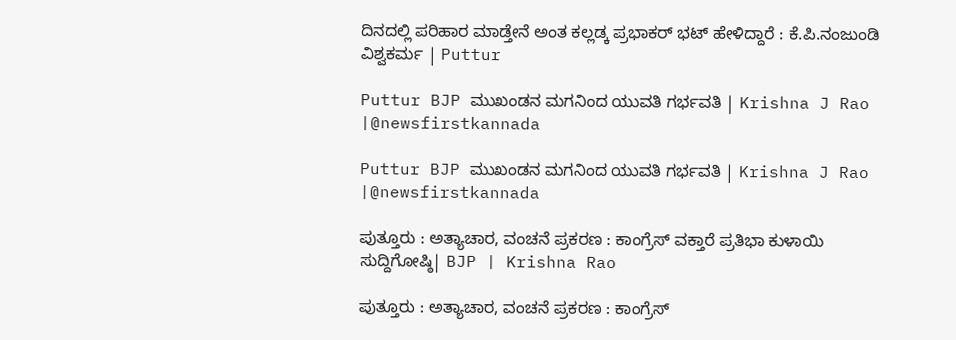ದಿನದಲ್ಲಿ ಪರಿಹಾರ ಮಾಡ್ತೇನೆ ಅಂತ ಕಲ್ಲಡ್ಕ ಪ್ರಭಾಕರ್ ಭಟ್ ಹೇಳಿದ್ದಾರೆ : ಕೆ.ಪಿ.ನಂಜುಂಡಿ ವಿಶ್ವಕರ್ಮ | Puttur

Puttur BJP ಮುಖಂಡನ ಮಗನಿಂದ ಯುವತಿ ಗರ್ಭವತಿ | Krishna J Rao |@newsfirstkannada

Puttur BJP ಮುಖಂಡನ ಮಗನಿಂದ ಯುವತಿ ಗರ್ಭವತಿ | Krishna J Rao |@newsfirstkannada

ಪುತ್ತೂರು : ಅತ್ಯಾಚಾರ, ವಂಚನೆ ಪ್ರಕರಣ : ಕಾಂಗ್ರೆಸ್ ವಕ್ತಾರೆ ಪ್ರತಿಭಾ ಕುಳಾಯಿ ಸುದ್ದಿಗೋಷ್ಠಿ| BJP | Krishna Rao

ಪುತ್ತೂರು : ಅತ್ಯಾಚಾರ, ವಂಚನೆ ಪ್ರಕರಣ : ಕಾಂಗ್ರೆಸ್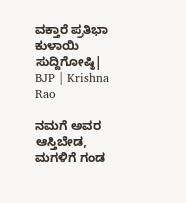ವಕ್ತಾರೆ ಪ್ರತಿಭಾ ಕುಳಾಯಿ ಸುದ್ದಿಗೋಷ್ಠಿ| BJP | Krishna Rao

ನಮಗೆ ಅವರ ಆಸ್ತಿಬೇಡ, ಮಗಳಿಗೆ ಗಂಡ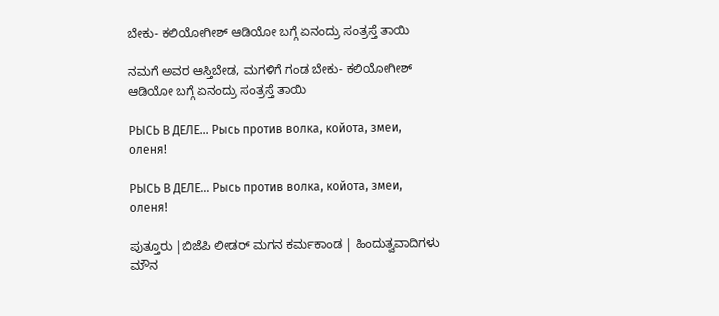ಬೇಕು- ಕಲಿಯೋಗೀಶ್ ಆಡಿಯೋ ಬಗ್ಗೆ ಏನಂದ್ರು ಸಂತ್ರಸ್ತೆ ತಾಯಿ

ನಮಗೆ ಅವರ ಆಸ್ತಿಬೇಡ, ಮಗಳಿಗೆ ಗಂಡ ಬೇಕು- ಕಲಿಯೋಗೀಶ್ ಆಡಿಯೋ ಬಗ್ಗೆ ಏನಂದ್ರು ಸಂತ್ರಸ್ತೆ ತಾಯಿ

РЫСЬ В ДЕЛЕ... Рысь против волка, койота, змеи, оленя!

РЫСЬ В ДЕЛЕ... Рысь против волка, койота, змеи, оленя!

ಪುತ್ತೂರು |ಬಿಜೆಪಿ ಲೀಡರ್ ಮಗನ ಕರ್ಮಕಾಂಡ | ಹಿಂದುತ್ವವಾದಿಗಳು ಮೌನ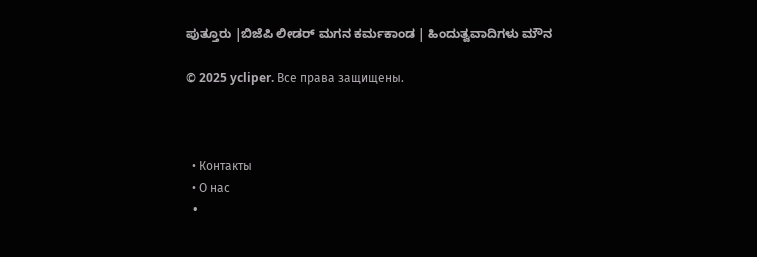ಪುತ್ತೂರು |ಬಿಜೆಪಿ ಲೀಡರ್ ಮಗನ ಕರ್ಮಕಾಂಡ | ಹಿಂದುತ್ವವಾದಿಗಳು ಮೌನ

© 2025 ycliper. Все права защищены.



  • Контакты
  • О нас
  •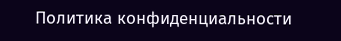Политика конфиденциальности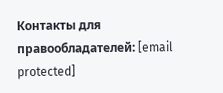Контакты для правообладателей: [email protected]